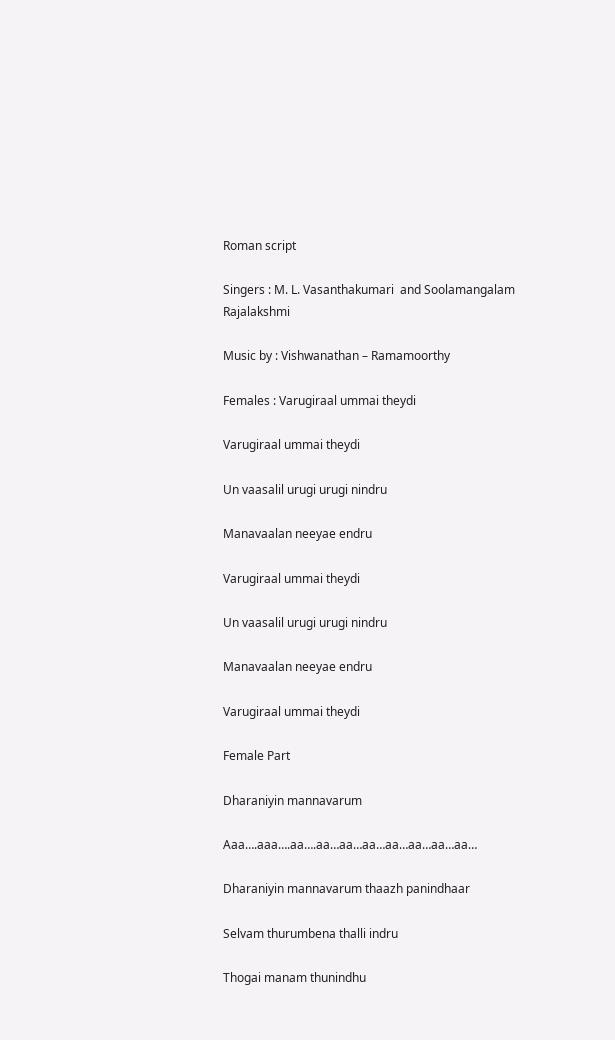Roman script

Singers : M. L. Vasanthakumari  and Soolamangalam Rajalakshmi

Music by : Vishwanathan – Ramamoorthy

Females : Varugiraal ummai theydi

Varugiraal ummai theydi

Un vaasalil urugi urugi nindru

Manavaalan neeyae endru

Varugiraal ummai theydi

Un vaasalil urugi urugi nindru

Manavaalan neeyae endru

Varugiraal ummai theydi

Female Part

Dharaniyin mannavarum

Aaa….aaa….aa….aa…aa…aa…aa…aa…aa…aa…

Dharaniyin mannavarum thaazh panindhaar

Selvam thurumbena thalli indru

Thogai manam thunindhu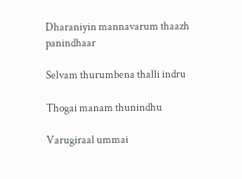Dharaniyin mannavarum thaazh panindhaar

Selvam thurumbena thalli indru

Thogai manam thunindhu

Varugiraal ummai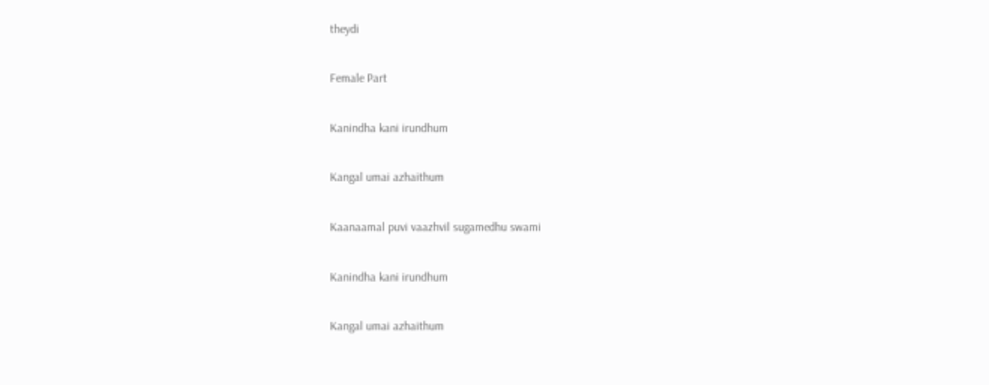theydi

Female Part

Kanindha kani irundhum

Kangal umai azhaithum

Kaanaamal puvi vaazhvil sugamedhu swami

Kanindha kani irundhum

Kangal umai azhaithum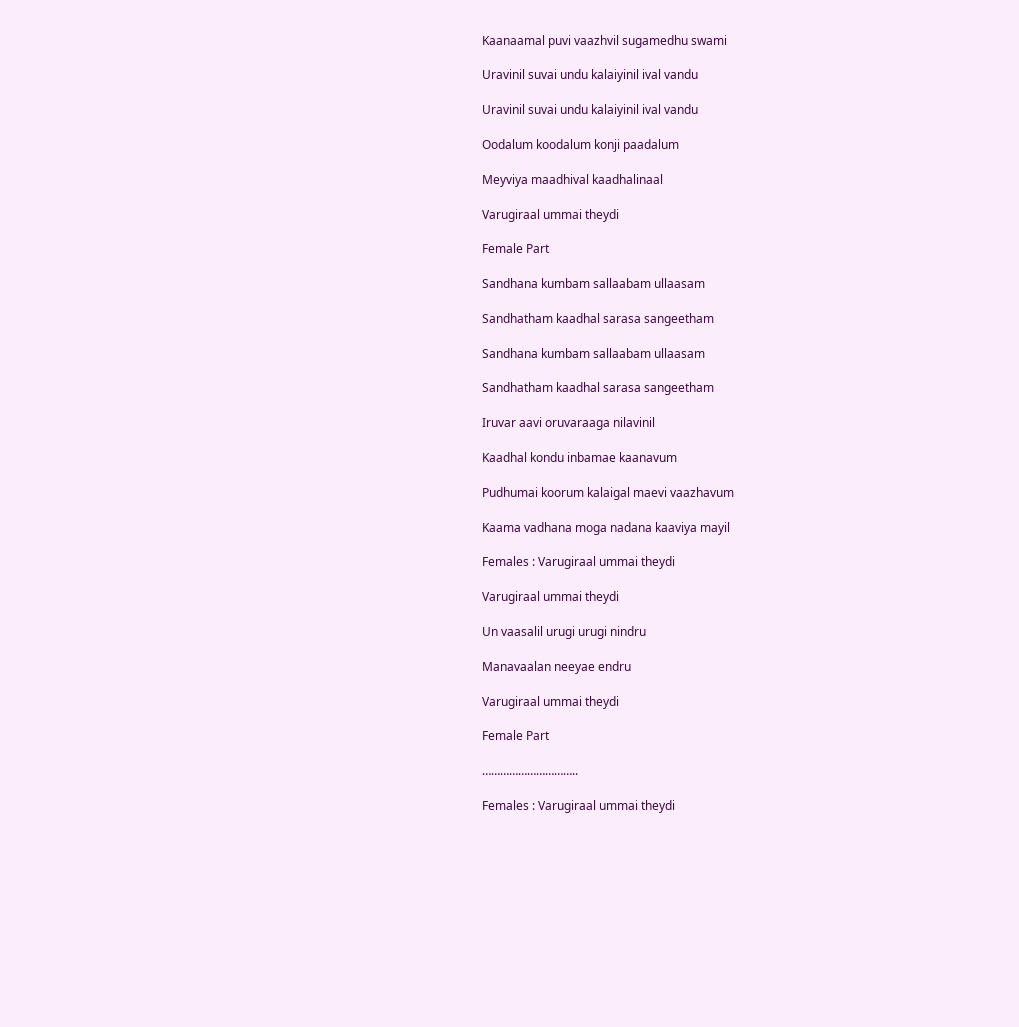Kaanaamal puvi vaazhvil sugamedhu swami

Uravinil suvai undu kalaiyinil ival vandu

Uravinil suvai undu kalaiyinil ival vandu

Oodalum koodalum konji paadalum

Meyviya maadhival kaadhalinaal

Varugiraal ummai theydi

Female Part

Sandhana kumbam sallaabam ullaasam

Sandhatham kaadhal sarasa sangeetham

Sandhana kumbam sallaabam ullaasam

Sandhatham kaadhal sarasa sangeetham

Iruvar aavi oruvaraaga nilavinil

Kaadhal kondu inbamae kaanavum

Pudhumai koorum kalaigal maevi vaazhavum

Kaama vadhana moga nadana kaaviya mayil

Females : Varugiraal ummai theydi

Varugiraal ummai theydi

Un vaasalil urugi urugi nindru

Manavaalan neeyae endru

Varugiraal ummai theydi

Female Part

…………………………..

Females : Varugiraal ummai theydi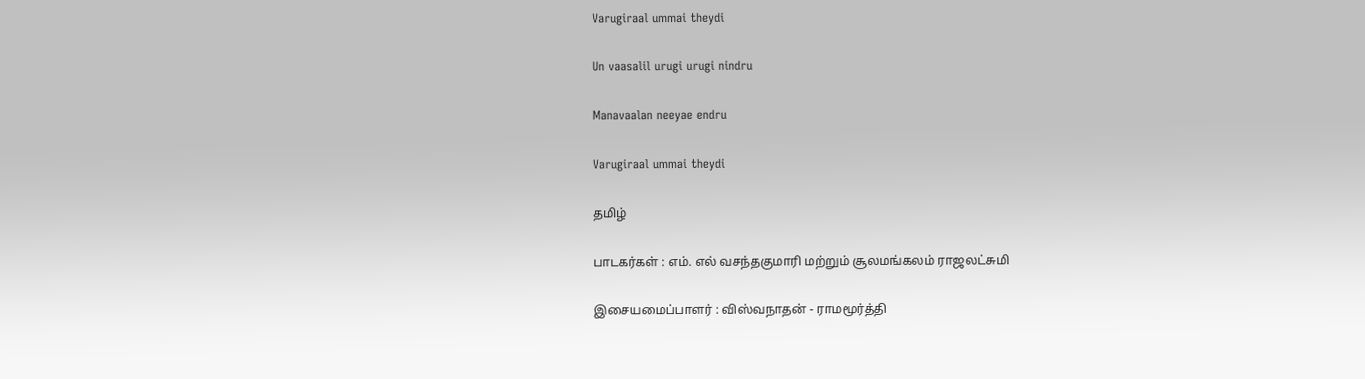Varugiraal ummai theydi

Un vaasalil urugi urugi nindru

Manavaalan neeyae endru

Varugiraal ummai theydi

தமிழ்

பாடகர்கள் : எம். எல் வசந்தகுமாரி மற்றும் சூலமங்கலம் ராஜலட்சுமி

இசையமைப்பாளர் : விஸ்வநாதன் - ராமமூர்த்தி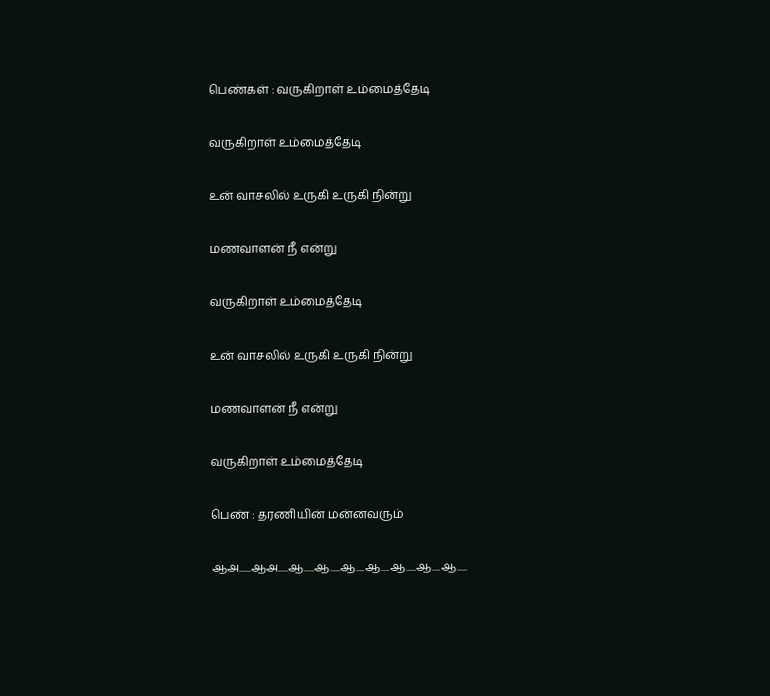பெண்கள் : வருகிறாள் உம்மைத்தேடி

வருகிறாள் உம்மைத்தேடி

உன் வாசலில் உருகி உருகி நின்று

மணவாளன் நீ என்று

வருகிறாள் உம்மைத்தேடி

உன் வாசலில் உருகி உருகி நின்று

மணவாளன் நீ என்று

வருகிறாள் உம்மைத்தேடி

பெண் : தரணியின் மன்னவரும்

ஆஅ......ஆஅ.....ஆ.....ஆ.....ஆ....ஆ....ஆ.....ஆ....ஆ.....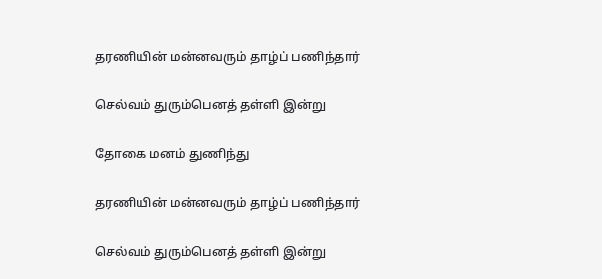தரணியின் மன்னவரும் தாழ்ப் பணிந்தார்

செல்வம் துரும்பெனத் தள்ளி இன்று

தோகை மனம் துணிந்து

தரணியின் மன்னவரும் தாழ்ப் பணிந்தார்

செல்வம் துரும்பெனத் தள்ளி இன்று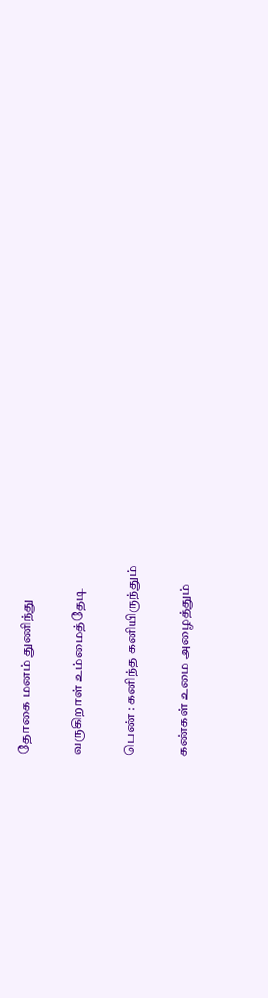தோகை மனம் துணிந்து

வருகிறாள் உம்மைத்தேடி

பெண் : கனிந்த கனியிருந்தும்

கண்கள் உமை அழைத்தும்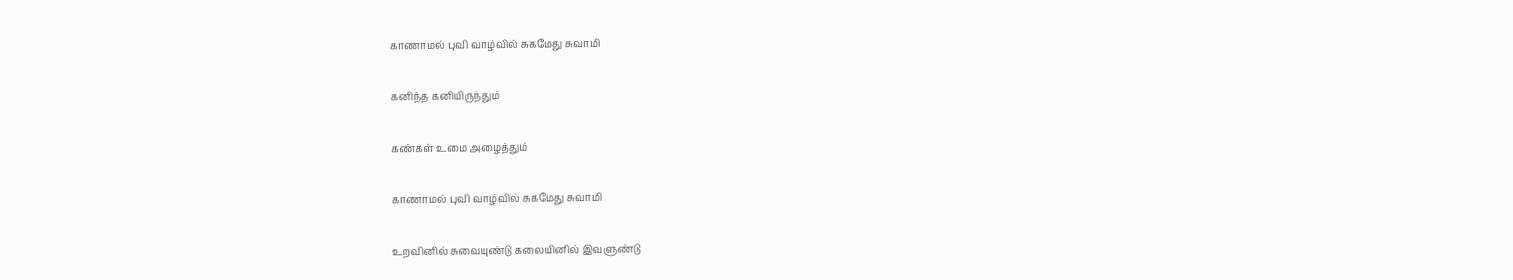காணாமல் புவி வாழ்வில் சுகமேது சுவாமி

கனிந்த கனியிருந்தும்

கண்கள் உமை அழைத்தும்

காணாமல் புவி வாழ்வில் சுகமேது சுவாமி

உறவினில் சுவையுண்டு கலையினில் இவளுண்டு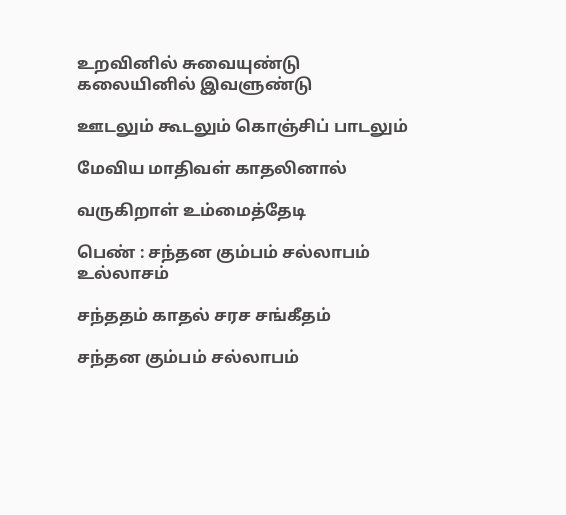உறவினில் சுவையுண்டு கலையினில் இவளுண்டு

ஊடலும் கூடலும் கொஞ்சிப் பாடலும்

மேவிய மாதிவள் காதலினால்

வருகிறாள் உம்மைத்தேடி

பெண் : சந்தன கும்பம் சல்லாபம் உல்லாசம்

சந்ததம் காதல் சரச சங்கீதம்

சந்தன கும்பம் சல்லாபம்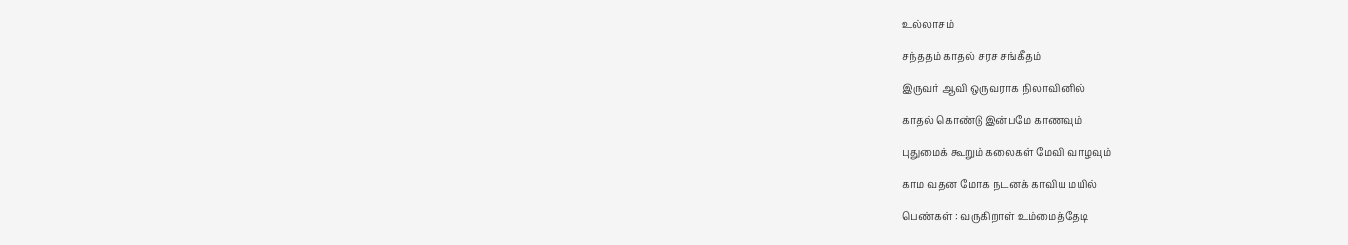உல்லாசம்

சந்ததம் காதல் சரச சங்கீதம்

இருவர் ஆவி ஒருவராக நிலாவினில்

காதல் கொண்டு இன்பமே காணவும்

புதுமைக் கூறும் கலைகள் மேவி வாழவும்

காம வதன மோக நடனக் காவிய மயில்

பெண்கள் : வருகிறாள் உம்மைத்தேடி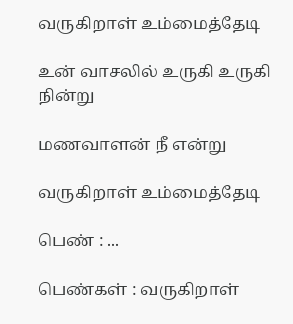வருகிறாள் உம்மைத்தேடி

உன் வாசலில் உருகி உருகி நின்று

மணவாளன் நீ என்று

வருகிறாள் உம்மைத்தேடி

பெண் : ...

பெண்கள் : வருகிறாள்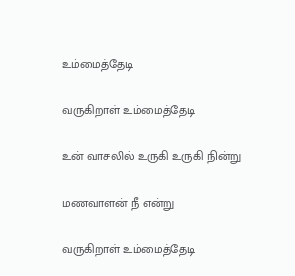உம்மைத்தேடி

வருகிறாள் உம்மைத்தேடி

உன் வாசலில் உருகி உருகி நின்று

மணவாளன் நீ என்று

வருகிறாள் உம்மைத்தேடி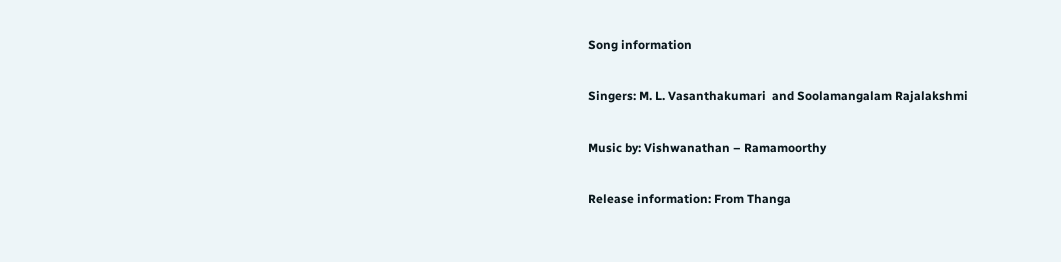Song information

Singers: M. L. Vasanthakumari  and Soolamangalam Rajalakshmi

Music by: Vishwanathan – Ramamoorthy

Release information: From Thanga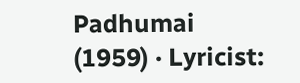Padhumai (1959) · Lyricist: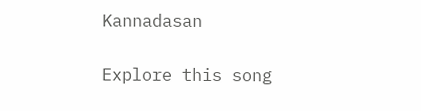Kannadasan

Explore this song